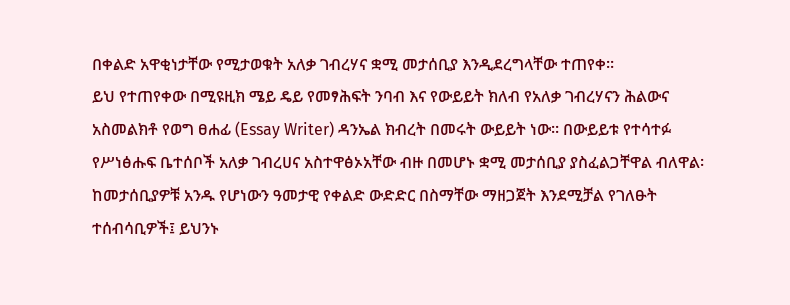በቀልድ አዋቂነታቸው የሚታወቁት አለቃ ገብረሃና ቋሚ መታሰቢያ እንዲደረግላቸው ተጠየቀ፡፡
ይህ የተጠየቀው በሚዩዚክ ሜይ ዴይ የመፃሕፍት ንባብ እና የውይይት ክለብ የአለቃ ገብረሃናን ሕልውና አስመልክቶ የወግ ፀሐፊ (Essay Writer) ዳንኤል ክብረት በመሩት ውይይት ነው፡፡ በውይይቱ የተሳተፉ የሥነፅሑፍ ቤተሰቦች አለቃ ገብረሀና አስተዋፅኦአቸው ብዙ በመሆኑ ቋሚ መታሰቢያ ያስፈልጋቸዋል ብለዋል፡ ከመታሰቢያዎቹ አንዱ የሆነውን ዓመታዊ የቀልድ ውድድር በስማቸው ማዘጋጀት እንደሚቻል የገለፁት ተሰብሳቢዎች፤ ይህንኑ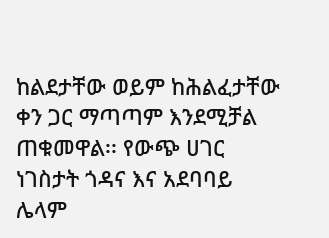ከልደታቸው ወይም ከሕልፈታቸው ቀን ጋር ማጣጣም እንደሚቻል ጠቁመዋል፡፡ የውጭ ሀገር ነገስታት ጎዳና እና አደባባይ ሌላም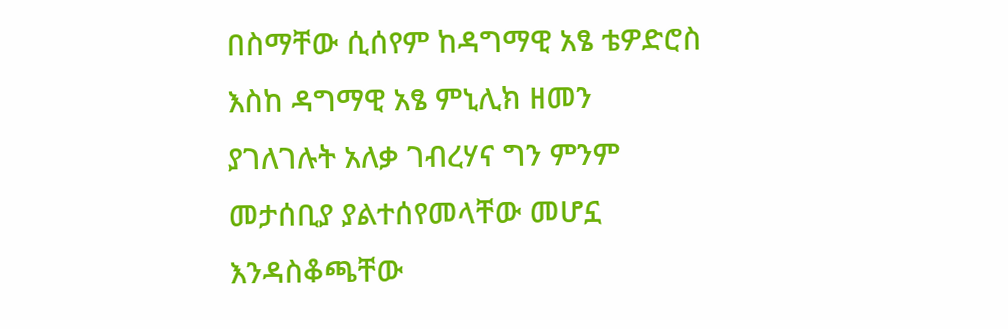በስማቸው ሲሰየም ከዳግማዊ አፄ ቴዎድሮስ እስከ ዳግማዊ አፄ ምኒሊክ ዘመን ያገለገሉት አለቃ ገብረሃና ግን ምንም መታሰቢያ ያልተሰየመላቸው መሆኗ እንዳስቆጫቸው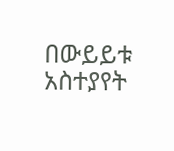በውይይቱ አስተያየት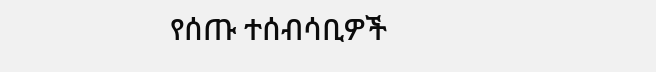የሰጡ ተሰብሳቢዎች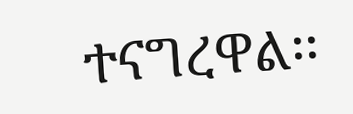ተናግረዋል፡፡